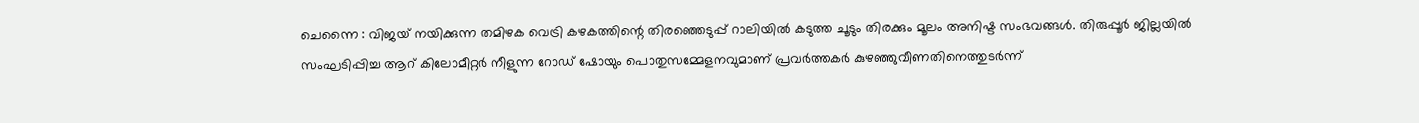ചെന്നൈ : വിജയ് നയിക്കുന്ന തമിഴക വെട്രി കഴകത്തിന്റെ തിരഞ്ഞെടുപ്പ് റാലിയിൽ കടുത്ത ചൂടും തിരക്കും മൂലം അനിഷ്ട സംഭവങ്ങൾ. തിരുപ്പൂർ ജില്ലയിൽ സംഘടിപ്പിച്ച ആറ് കിലോമീറ്റർ നീളുന്ന റോഡ് ഷോയും പൊതുസമ്മേളനവുമാണ് പ്രവർത്തകർ കുഴഞ്ഞുവീണതിനെത്തുടർന്ന്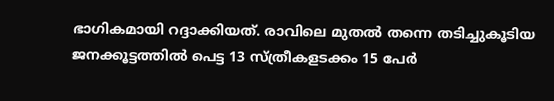ഭാഗികമായി റദ്ദാക്കിയത്. രാവിലെ മുതൽ തന്നെ തടിച്ചുകൂടിയ ജനക്കൂട്ടത്തിൽ പെട്ട 13 സ്ത്രീകളടക്കം 15 പേർ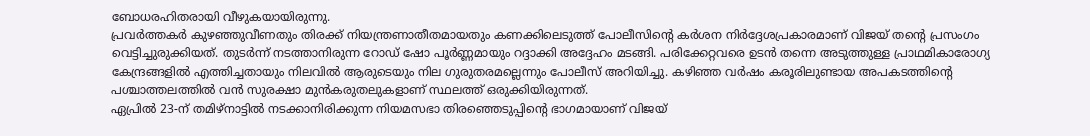ബോധരഹിതരായി വീഴുകയായിരുന്നു.
പ്രവർത്തകർ കുഴഞ്ഞുവീണതും തിരക്ക് നിയന്ത്രണാതീതമായതും കണക്കിലെടുത്ത് പോലീസിന്റെ കർശന നിർദ്ദേശപ്രകാരമാണ് വിജയ് തന്റെ പ്രസംഗം വെട്ടിച്ചുരുക്കിയത്. തുടർന്ന് നടത്താനിരുന്ന റോഡ് ഷോ പൂർണ്ണമായും റദ്ദാക്കി അദ്ദേഹം മടങ്ങി. പരിക്കേറ്റവരെ ഉടൻ തന്നെ അടുത്തുള്ള പ്രാഥമികാരോഗ്യ കേന്ദ്രങ്ങളിൽ എത്തിച്ചതായും നിലവിൽ ആരുടെയും നില ഗുരുതരമല്ലെന്നും പോലീസ് അറിയിച്ചു. കഴിഞ്ഞ വർഷം കരൂരിലുണ്ടായ അപകടത്തിന്റെ പശ്ചാത്തലത്തിൽ വൻ സുരക്ഷാ മുൻകരുതലുകളാണ് സ്ഥലത്ത് ഒരുക്കിയിരുന്നത്.
ഏപ്രിൽ 23-ന് തമിഴ്നാട്ടിൽ നടക്കാനിരിക്കുന്ന നിയമസഭാ തിരഞ്ഞെടുപ്പിന്റെ ഭാഗമായാണ് വിജയ്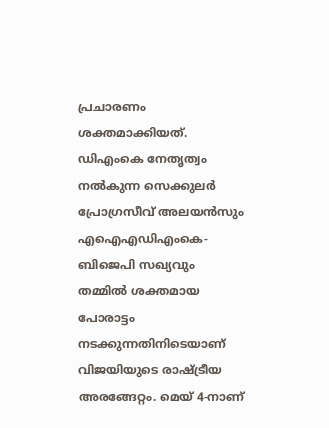പ്രചാരണം ശക്തമാക്കിയത്. ഡിഎംകെ നേതൃത്വം നൽകുന്ന സെക്കുലർ പ്രോഗ്രസീവ് അലയൻസും എഐഎഡിഎംകെ-ബിജെപി സഖ്യവും തമ്മിൽ ശക്തമായ പോരാട്ടം നടക്കുന്നതിനിടെയാണ് വിജയിയുടെ രാഷ്ട്രീയ അരങ്ങേറ്റം. മെയ് 4-നാണ്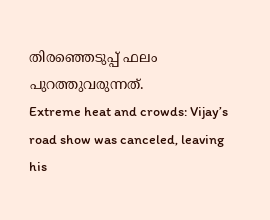തിരഞ്ഞെടുപ്പ് ഫലം പുറത്തുവരുന്നത്.
Extreme heat and crowds: Vijay’s road show was canceled, leaving his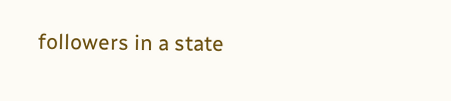followers in a state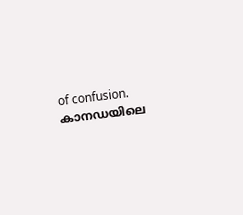of confusion.
കാനഡയിലെ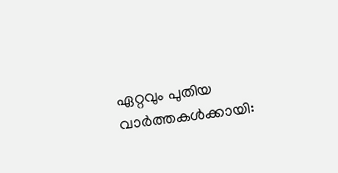ഏറ്റവും പുതിയ വാർത്തകൾക്കായി: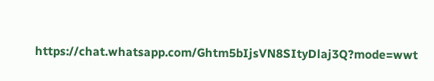https://chat.whatsapp.com/Ghtm5bIjsVN8SItyDlaj3Q?mode=wwt